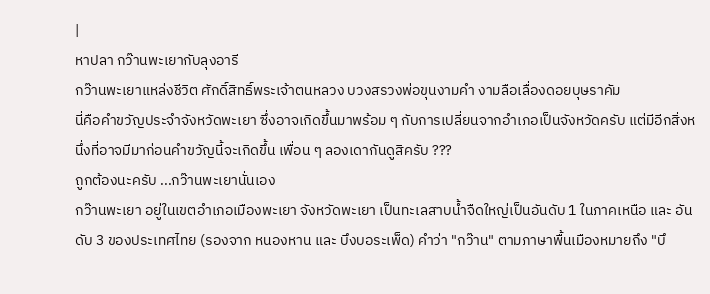|
หาปลา กว๊านพะเยากับลุงอารี
กว๊านพะเยาแหล่งชีวิต ศักดิ์สิทธิ์พระเจ้าตนหลวง บวงสรวงพ่อขุนงามคำ งามลือเลื่องดอยบุษราคัม
นี่คือคำขวัญประจำจังหวัดพะเยา ซึ่งอาจเกิดขึ้นมาพร้อม ๆ กับการเปลี่ยนจากอำเภอเป็นจังหวัดครับ แต่มีอีกสิ่งหนึ่งที่อาจมีมาก่อนคำขวัญนี้จะเกิดขึ้น เพื่อน ๆ ลองเดากันดูสิครับ ???
ถูกต้องนะครับ ...กว๊านพะเยานั่นเอง
กว๊านพะเยา อยู่ในเขตอำเภอเมืองพะเยา จังหวัดพะเยา เป็นทะเลสาบน้ำจืดใหญ่เป็นอันดับ 1 ในภาคเหนือ และ อันดับ 3 ของประเทศไทย (รองจาก หนองหาน และ บึงบอระเพ็ด) คำว่า "กว๊าน" ตามภาษาพื้นเมืองหมายถึง "บึ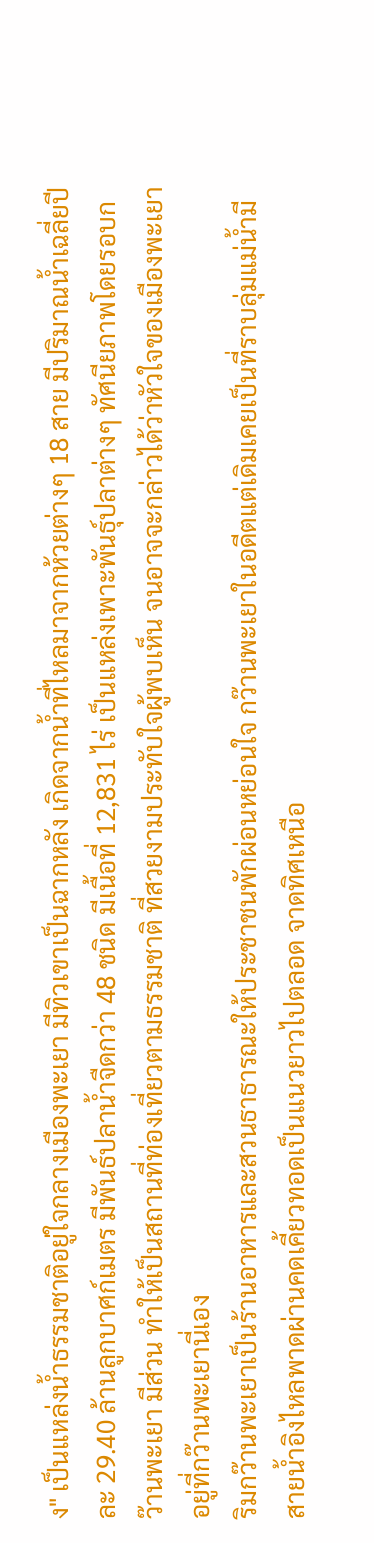ง" เป็นแหล่งน้ำธรรมชาติอยู่ใจกลางเมืองพะเยา มีทิวเขาเป็นฉากหลัง เกิดจากน้ำที่ไหลมาจากห้วยต่างๆ 18 สาย มีปริมาณน้ำเฉลี่ยปีละ 29.40 ล้านลูกบาศก์เมตร มีพันธ์ปลาน้ำจืดกว่า 48 ชนิด มีเนื้อที่ 12,831 ไร่ เป็นแหล่งเพาะพันธุ์ปลาต่างๆ ทัศนียภาพโดยรอบกว๊านพะเยา มีส่วน ทำให้เป็นสถานที่ท่องเที่ยวตามธรรมชาติ ที่สวยงามประทับใจผู้พบเห็น จนอาจจะกล่าวได้ว่าหัวใจของเมืองพะเยาอยู่ที่กว๊านพะเยานี่เอง
ริมกว๊านพะเยาเป็นร้านอาหารและสวนธาธารณะให้ประชาชนพักผ่อนหย่อนใจ กว๊านพะเยาในอดีตแต่เดิมเคยเป็นที่ราบลุ่มแม่น้ำมีสายน้ำอิงไหลพาดผ่านคดเคี้ยวทอดเป็นแนวยาวไปตลอด จาดทิศเหนือ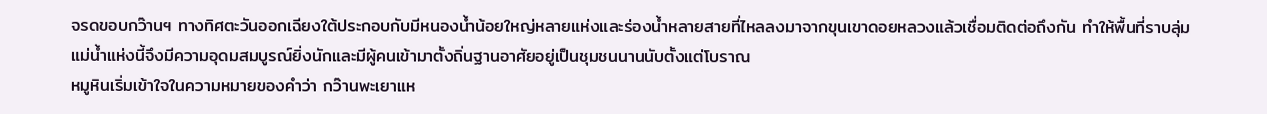จรดขอบกว๊านฯ ทางทิศตะวันออกเฉียงใต้ประกอบกับมีหนองน้ำน้อยใหญ่หลายแห่งและร่องน้ำหลายสายที่ไหลลงมาจากขุนเขาดอยหลวงแล้วเชื่อมติดต่อถึงกัน ทำให้พื้นที่ราบลุ่มแม่น้ำแห่งนี้จึงมีความอุดมสมบูรณ์ยิ่งนักและมีผู้คนเข้ามาตั้งถิ่นฐานอาศัยอยู่เป็นชุมชนนานนับตั้งแต่โบราณ
หมูหินเริ่มเข้าใจในความหมายของคำว่า กว๊านพะเยาแห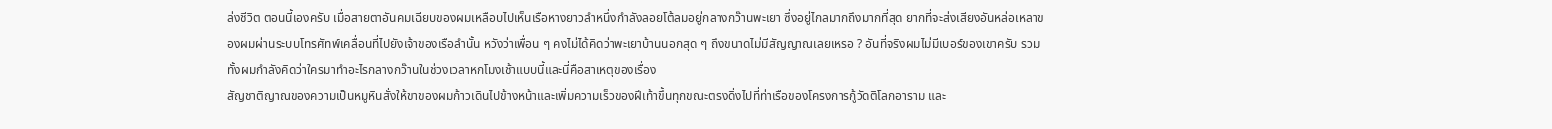ล่งชีวิต ตอนนี้เองครับ เมื่อสายตาอันคมเฉียบของผมเหลือบไปเห็นเรือหางยาวลำหนึ่งกำลังลอยโต้ลมอยู่กลางกว๊านพะเยา ซึ่งอยู่ไกลมากถึงมากที่สุด ยากที่จะส่งเสียงอันหล่อเหลาของผมผ่านระบบโทรศัทพ์เคลื่อนที่ไปยังเจ้าของเรือลำนั้น หวังว่าเพื่อน ๆ คงไม่ได้คิดว่าพะเยาบ้านนอกสุด ๆ ถึงขนาดไม่มีสัญญาณเลยเหรอ ? อันที่จริงผมไม่มีเบอร์ของเขาครับ รวมทั้งผมกำลังคิดว่าใครมาทำอะไรกลางกว๊านในช่วงเวลาหกโมงเช้าแบบนี้และนี่คือสาเหตุของเรื่อง
สัญชาติญาณของความเป็นหมูหินสั่งให้ขาของผมก้าวเดินไปข้างหน้าและเพิ่มความเร็วของฝีเท้าขึ้นทุกขณะตรงดิ่งไปที่ท่าเรือของโครงการกู้วัดติโลกอาราม และ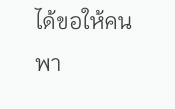ได้ขอให้คนพา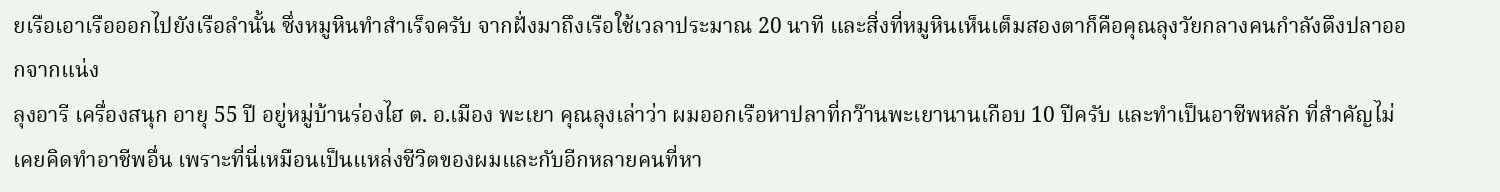ยเรือเอาเรือออกไปยังเรือลำนั้น ซึ่งหมูหินทำสำเร็จครับ จากฝั่งมาถึงเรือใช้เวลาประมาณ 20 นาที และสิ่งที่หมูหินเห็นเต็มสองตาก็คือคุณลุงวัยกลางคนกำลังดึงปลาออกจากแน่ง
ลุงอารี เครื่องสนุก อายุ 55 ปี อยู่หมู่บ้านร่องไฮ ต. อ.เมือง พะเยา คุณลุงเล่าว่า ผมออกเรือหาปลาที่กว๊านพะเยานานเกือบ 10 ปีครับ และทำเป็นอาชีพหลัก ที่สำคัญไม่เคยคิดทำอาชีพอื่น เพราะที่นี่เหมือนเป็นแหล่งชีวิตของผมและกับอีกหลายคนที่หา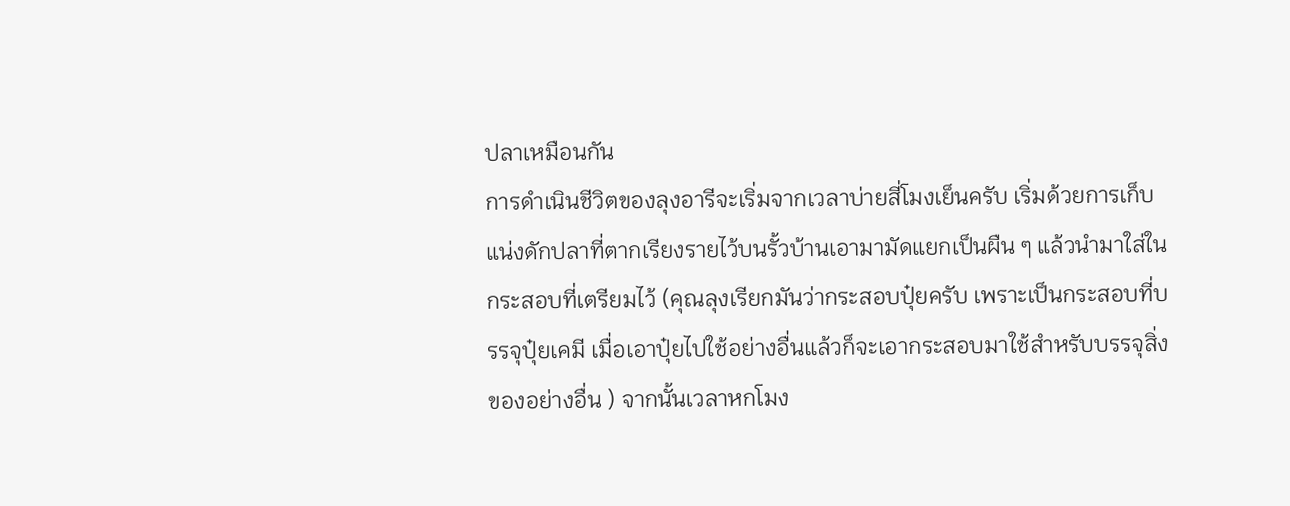ปลาเหมือนกัน
การดำเนินชีวิตของลุงอารีจะเริ่มจากเวลาบ่ายสี่โมงเย็นครับ เริ่มด้วยการเก็บแน่งดักปลาที่ตากเรียงรายไว้บนรั้วบ้านเอามามัดแยกเป็นผืน ๆ แล้วนำมาใส่ในกระสอบที่เตรียมไว้ (คุณลุงเรียกมันว่ากระสอบปุ๋ยครับ เพราะเป็นกระสอบที่บรรจุปุ๋ยเคมี เมื่อเอาปุ๋ยไปใช้อย่างอื่นแล้วก็จะเอากระสอบมาใช้สำหรับบรรจุสิ่งของอย่างอื่น ) จากนั้นเวลาหกโมง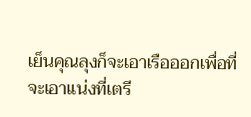เย็นคุณลุงก็จะเอาเรือออกเพื่อที่จะเอาแน่งที่เตรี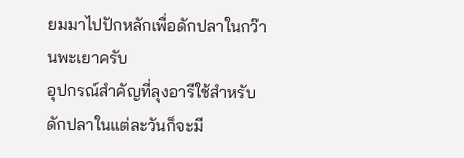ยมมาไปปักหลักเพื่อดักปลาในกว๊านพะเยาครับ
อุปกรณ์สำคัญที่ลุงอารีใช้สำหรับดักปลาในแต่ละวันก็จะมี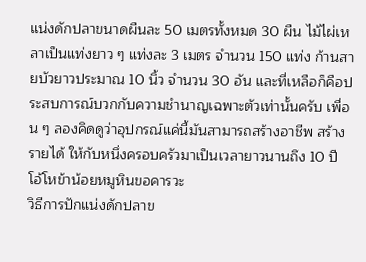แน่งดักปลาขนาดผืนละ 50 เมตรทั้งหมด 30 ผืน ไม้ไผ่เหลาเป็นแท่งยาว ๆ แท่งละ 3 เมตร จำนวน 150 แท่ง ก้านสายบัวยาวประมาณ 10 นิ้ว จำนวน 30 อัน และที่เหลือก็คือประสบการณ์บวกกับความชำนาญเฉพาะตัวเท่านั้นครับ เพื่อน ๆ ลองคิดดูว่าอุปกรณ์แค่นี้มันสามารถสร้างอาชีพ สร้างรายได้ ให้กับหนึ่งครอบครัวมาเป็นเวลายาวนานถึง 10 ปี โอ้โหข้าน้อยหมูหินขอคารวะ
วิธีการปักแน่งดักปลาข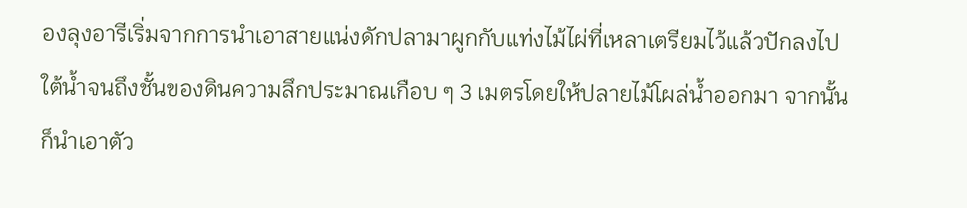องลุงอารีเริ่มจากการนำเอาสายแน่งดักปลามาผูกกับแท่งไม้ไผ่ที่เหลาเตรียมไว้แล้วปักลงไปใต้น้ำจนถึงชั้นของดินความลึกประมาณเกือบ ๆ 3 เมตรโดยให้ปลายไม้โผล่น้ำออกมา จากนั้นก็นำเอาตัว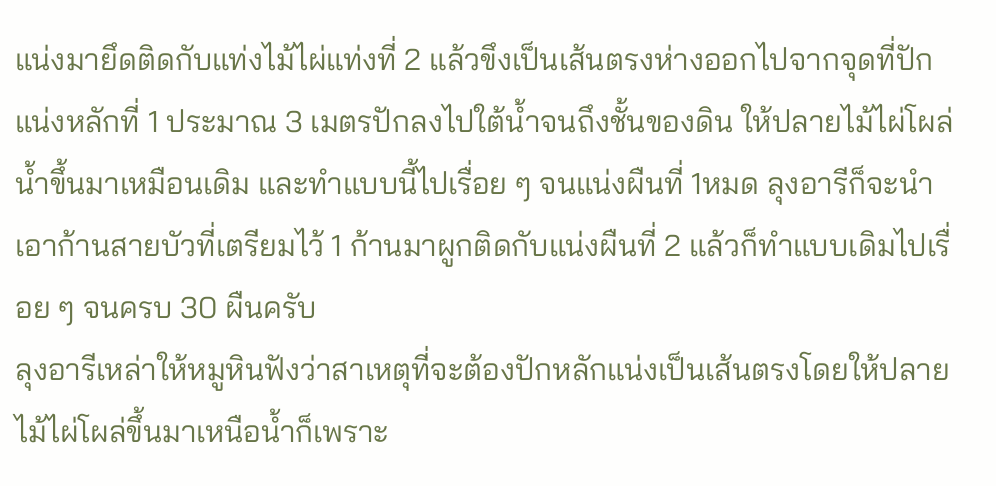แน่งมายึดติดกับแท่งไม้ไผ่แท่งที่ 2 แล้วขึงเป็นเส้นตรงห่างออกไปจากจุดที่ปักแน่งหลักที่ 1 ประมาณ 3 เมตรปักลงไปใต้น้ำจนถึงชั้นของดิน ให้ปลายไม้ไผ่โผล่น้ำขึ้นมาเหมือนเดิม และทำแบบนี้ไปเรื่อย ๆ จนแน่งผืนที่ 1หมด ลุงอารีก็จะนำเอาก้านสายบัวที่เตรียมไว้ 1 ก้านมาผูกติดกับแน่งผืนที่ 2 แล้วก็ทำแบบเดิมไปเรื่อย ๆ จนครบ 30 ผืนครับ
ลุงอารีเหล่าให้หมูหินฟังว่าสาเหตุที่จะต้องปักหลักแน่งเป็นเส้นตรงโดยให้ปลายไม้ไผ่โผล่ขึ้นมาเหนือน้ำก็เพราะ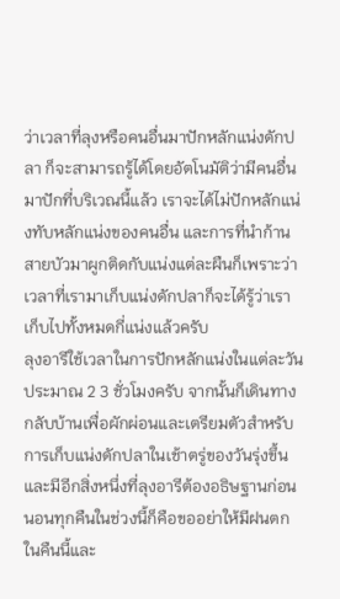ว่าเวลาที่ลุงหรือคนอื่นมาปักหลักแน่งดักปลา ก็จะสามารถรู้ได้โดยอัตโนมัติว่ามีคนอื่นมาปักที่บริเวณนี้แล้ว เราจะได้ไม่ปักหลักแน่งทับหลักแน่งของคนอื่น และการที่นำก้านสายบัวมาผูกติดกับแน่งแต่ละผืนก็เพราะว่าเวลาที่เรามาเก็บแน่งดักปลาก็จะได้รู้ว่าเราเก็บไปทั้งหมดกี่แน่งแล้วครับ
ลุงอารีใช้เวลาในการปักหลักแน่งในแต่ละวันประมาณ 2 3 ชั่วโมงครับ จากนั้นก็เดินทางกลับบ้านเพื่อผักผ่อนและเตรียมตัวสำหรับการเก็บแน่งดักปลาในเช้าตรู่ของวันรุ่งขึ้น และมีอีกสิ่งหนึ่งที่ลุงอารีต้องอธิษฐานก่อนนอนทุกคืนในช่วงนี้ก็คือขออย่าให้มีฝนตกในคืนนี้และ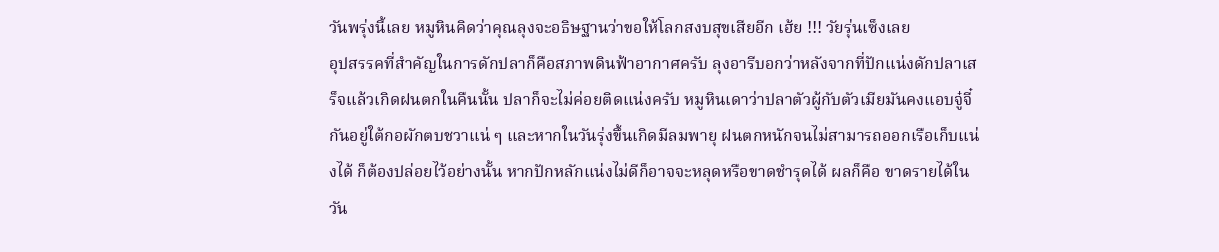วันพรุ่งนี้เลย หมูหินคิดว่าคุณลุงจะอธิษฐานว่าขอให้โลกสงบสุขเสียอีก เฮ้ย !!! วัยรุ่นเซ็งเลย
อุปสรรคที่สำคัญในการดักปลาก็คือสภาพดินฟ้าอากาศครับ ลุงอารีบอกว่าหลังจากที่ปักแน่งดักปลาเสร็จแล้วเกิดฝนตกในคืนนั้น ปลาก็จะไม่ค่อยติดแน่งครับ หมูหินเดาว่าปลาตัวผู้กับตัวเมียมันคงแอบจู๋จี๋กันอยู่ใต้กอผักตบชวาแน่ ๆ และหากในวันรุ่งขึ้นเกิดมีลมพายุ ฝนตกหนักจนไม่สามารถออกเรือเก็บแน่งได้ ก็ต้องปล่อยไว้อย่างนั้น หากปักหลักแน่งไม่ดีก็อาจจะหลุดหรือขาดชำรุดได้ ผลก็คือ ขาดรายได้ในวัน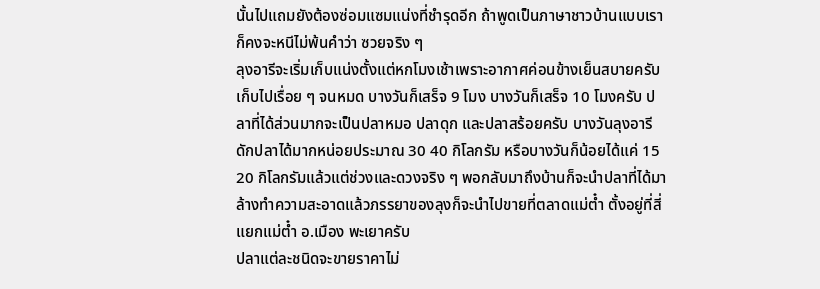นั้นไปแถมยังต้องซ่อมแซมแน่งที่ชำรุดอีก ถ้าพูดเป็นภาษาชาวบ้านแบบเราก็คงจะหนีไม่พ้นคำว่า ซวยจริง ๆ
ลุงอารีจะเริ่มเก็บแน่งตั้งแต่หกโมงเช้าเพราะอากาศค่อนข้างเย็นสบายครับ เก็บไปเรื่อย ๆ จนหมด บางวันก็เสร็จ 9 โมง บางวันก็เสร็จ 10 โมงครับ ปลาที่ได้ส่วนมากจะเป็นปลาหมอ ปลาดุก และปลาสร้อยครับ บางวันลุงอารีดักปลาได้มากหน่อยประมาณ 30 40 กิโลกรัม หรือบางวันก็น้อยได้แค่ 15 20 กิโลกรัมแล้วแต่ช่วงและดวงจริง ๆ พอกลับมาถึงบ้านก็จะนำปลาที่ได้มาล้างทำความสะอาดแล้วภรรยาของลุงก็จะนำไปขายที่ตลาดแม่ต๋ำ ตั้งอยู่ที่สี่แยกแม่ต๋ำ อ.เมือง พะเยาครับ
ปลาแต่ละชนิดจะขายราคาไม่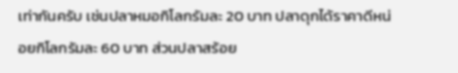เท่ากันครับ เช่นปลาหมอกิโลกรัมละ 20 บาท ปลาดุกได้ราคาดีหน่อยกิโลกรัมละ 60 บาท ส่วนปลาสร้อย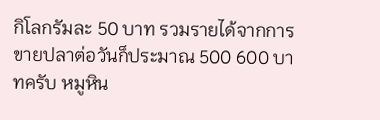กิโลกรัมละ 50 บาท รวมรายได้จากการขายปลาต่อวันก็ประมาณ 500 600 บาทครับ หมูหิน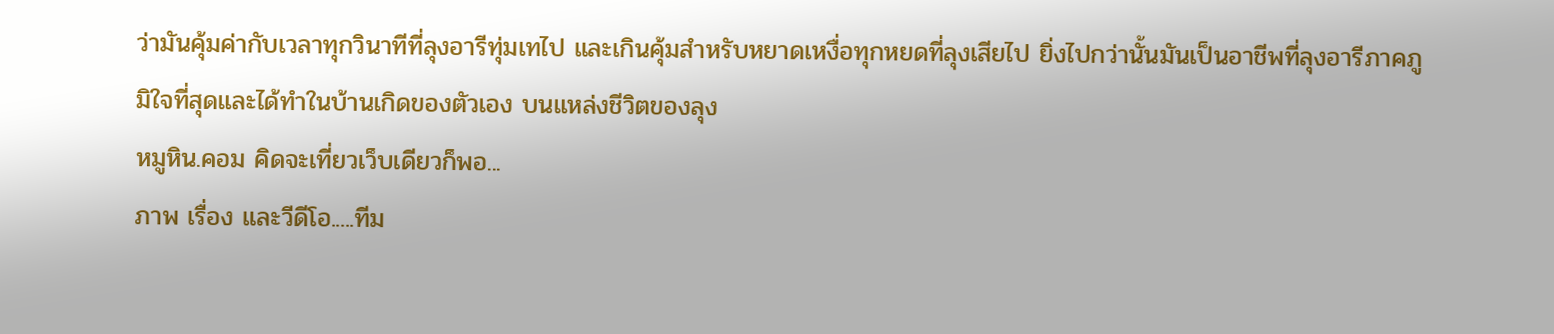ว่ามันคุ้มค่ากับเวลาทุกวินาทีที่ลุงอารีทุ่มเทไป และเกินคุ้มสำหรับหยาดเหงื่อทุกหยดที่ลุงเสียไป ยิ่งไปกว่านั้นมันเป็นอาชีพที่ลุงอารีภาคภูมิใจที่สุดและได้ทำในบ้านเกิดของตัวเอง บนแหล่งชีวิตของลุง
หมูหิน.คอม คิดจะเที่ยวเว็บเดียวก็พอ...
ภาพ เรื่อง และวีดีโอ.....ทีม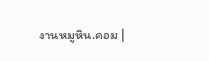งานหมูหิน.คอม |